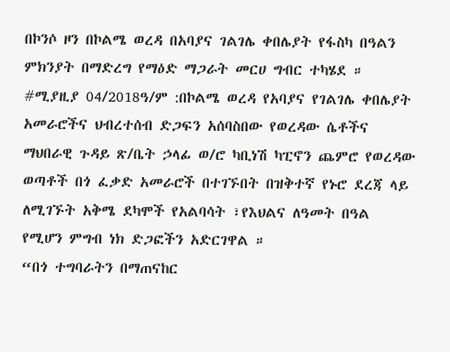በኮንሶ ዞን በኮልሜ ወረዳ በአባያና ገልገሌ ቀበሌያት የፋስካ በዓልን ምክንያት በማድረግ የማዕድ ማጋራት መርሀ ግብር ተካሄደ ።
#ሚያዚያ 04/2018ዓ/ም :በኮልሜ ወረዳ የአባያና የገልገሌ ቀበሌያት አመራሮችና ህብረተሰብ ድጋፍን አሰባስበው የወረዳው ሴቶችና ማህበራዊ ጉዳይ ጽ/ቤት ኃላፊ ወ/ሮ ካቢነሽ ካፒኖን ጨምሮ የወረዳው ወጣቶች በጎ ፈቃድ አመራሮች በተገኙበት በዝቅተኛ የኑሮ ደረጃ ላይ ለሚገኙት አቅሜ ደካሞች የአልባሳት ፣የእህልና ለዓመት በዓል የሚሆን ምግብ ነክ ድጋፎችን አድርገዋል ።
“በጎ ተግባራትን በማጠናከር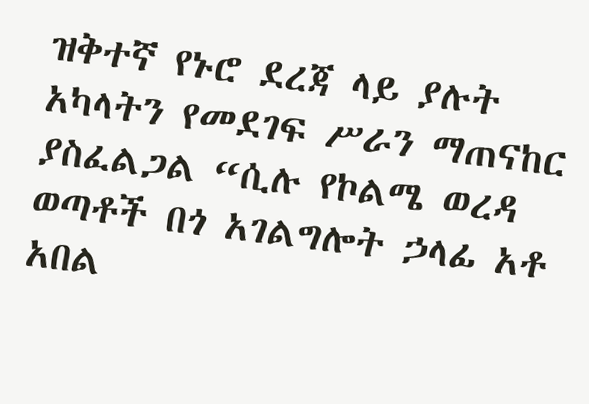ዝቅተኛ የኑሮ ደረጃ ላይ ያሉት አካላትን የመደገፍ ሥራን ማጠናከር ያስፈልጋል “ሲሉ የኮልሜ ወረዳ ወጣቶች በጎ አገልግሎት ኃላፊ አቶ አበል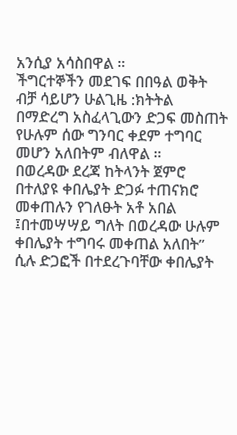አንሲያ አሳስበዋል ።
ችግርተኞችን መደገፍ በበዓል ወቅት ብቻ ሳይሆን ሁልጊዜ :ክትትል በማድረግ አስፈላጊውን ድጋፍ መስጠት የሁሉም ሰው ግንባር ቀደም ተግባር መሆን አለበትም ብለዋል ።
በወረዳው ደረጃ ከትላንት ጀምሮ በተለያዩ ቀበሌያት ድጋፉ ተጠናክሮ መቀጠሉን የገለፁት አቶ አበል ፤በተመሣሣይ ግለት በወረዳው ሁሉም ቀበሌያት ተግባሩ መቀጠል አለበት” ሲሉ ድጋፎች በተደረጉባቸው ቀበሌያት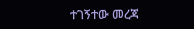ተገኝተው መረጃ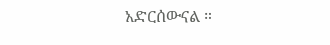አድርሰውናል ።